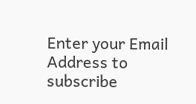Enter your Email Address to subscribe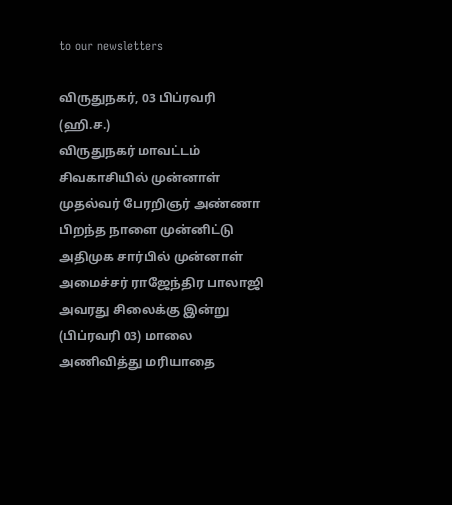to our newsletters

விருதுநகர், 03 பிப்ரவரி (ஹி.ச.)
விருதுநகர் மாவட்டம் சிவகாசியில் முன்னாள் முதல்வர் பேரறிஞர் அண்ணா பிறந்த நாளை முன்னிட்டு அதிமுக சார்பில் முன்னாள் அமைச்சர் ராஜேந்திர பாலாஜி அவரது சிலைக்கு இன்று (பிப்ரவரி 03) மாலை அணிவித்து மரியாதை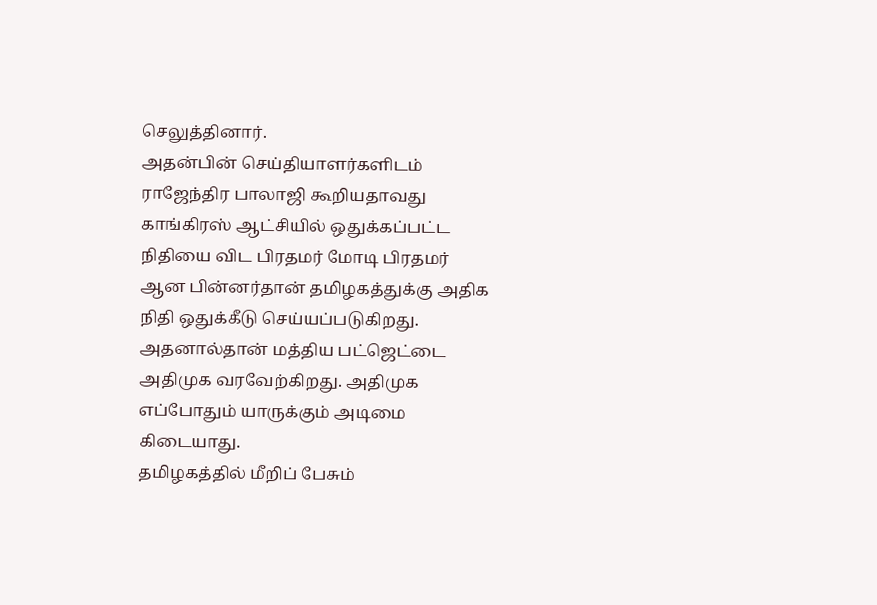செலுத்தினார்.
அதன்பின் செய்தியாளர்களிடம் ராஜேந்திர பாலாஜி கூறியதாவது
காங்கிரஸ் ஆட்சியில் ஒதுக்கப்பட்ட நிதியை விட பிரதமர் மோடி பிரதமர் ஆன பின்னர்தான் தமிழகத்துக்கு அதிக நிதி ஒதுக்கீடு செய்யப்படுகிறது. அதனால்தான் மத்திய பட்ஜெட்டை அதிமுக வரவேற்கிறது. அதிமுக எப்போதும் யாருக்கும் அடிமை கிடையாது.
தமிழகத்தில் மீறிப் பேசும்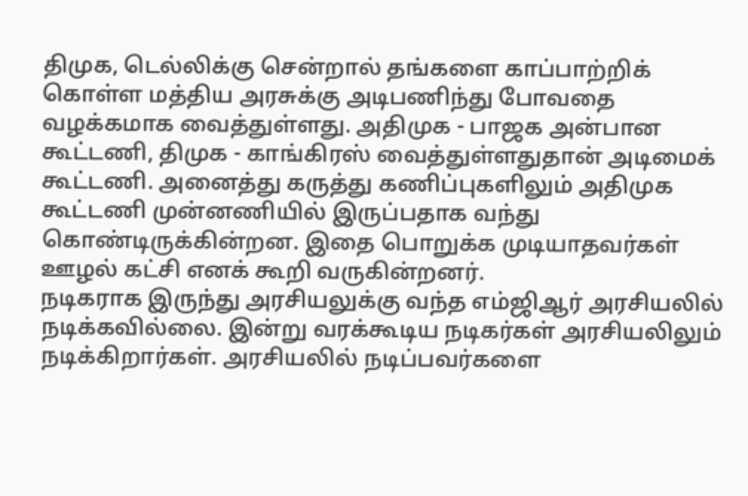திமுக, டெல்லிக்கு சென்றால் தங்களை காப்பாற்றிக் கொள்ள மத்திய அரசுக்கு அடிபணிந்து போவதை வழக்கமாக வைத்துள்ளது. அதிமுக - பாஜக அன்பான கூட்டணி, திமுக - காங்கிரஸ் வைத்துள்ளதுதான் அடிமைக் கூட்டணி. அனைத்து கருத்து கணிப்புகளிலும் அதிமுக கூட்டணி முன்னணியில் இருப்பதாக வந்து கொண்டிருக்கின்றன. இதை பொறுக்க முடியாதவர்கள் ஊழல் கட்சி எனக் கூறி வருகின்றனர்.
நடிகராக இருந்து அரசியலுக்கு வந்த எம்ஜிஆர் அரசியலில் நடிக்கவில்லை. இன்று வரக்கூடிய நடிகர்கள் அரசியலிலும் நடிக்கிறார்கள். அரசியலில் நடிப்பவர்களை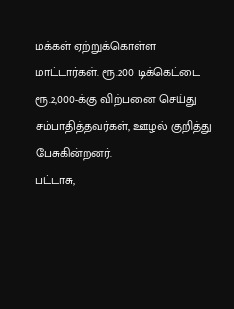மக்கள் ஏற்றுக்கொள்ள மாட்டார்கள். ரூ.200 டிக்கெட்டை ரூ.2,000-க்கு விற்பனை செய்து சம்பாதித்தவர்கள், ஊழல் குறித்து பேசுகின்றனர்.
பட்டாசு,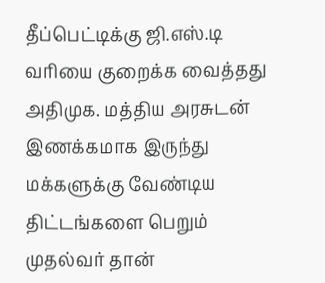தீப்பெட்டிக்கு ஜி.எஸ்.டி வரியை குறைக்க வைத்தது அதிமுக. மத்திய அரசுடன் இணக்கமாக இருந்து மக்களுக்கு வேண்டிய திட்டங்களை பெறும் முதல்வர் தான்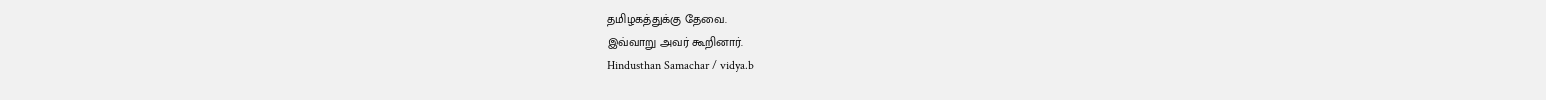தமிழகத்துக்கு தேவை.
இவ்வாறு அவர் கூறினார்.
Hindusthan Samachar / vidya.b